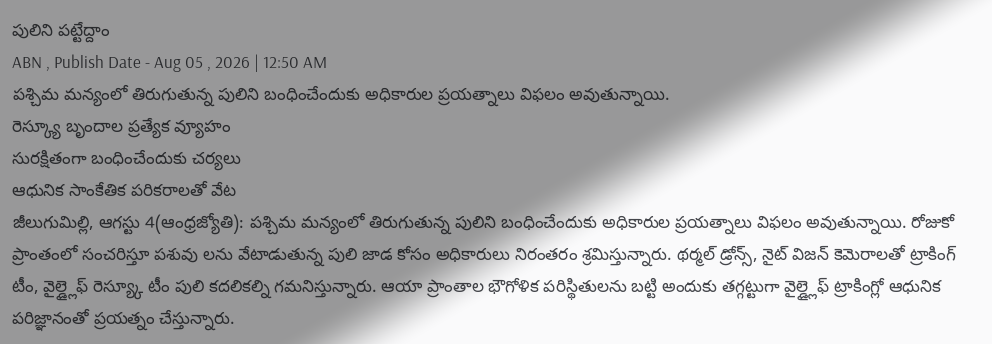పులిని పట్టేద్దాం
ABN , Publish Date - Aug 05 , 2026 | 12:50 AM
పశ్చిమ మన్యంలో తిరుగుతున్న పులిని బంధించేందుకు అధికారుల ప్రయత్నాలు విఫలం అవుతున్నాయి.
రెస్క్యూ బృందాల ప్రత్యేక వ్యూహం
సురక్షితంగా బంధించేందుకు చర్యలు
ఆధునిక సాంకేతిక పరికరాలతో వేట
జీలుగుమిల్లి, ఆగస్టు 4(ఆంధ్రజ్యోతి): పశ్చిమ మన్యంలో తిరుగుతున్న పులిని బంధించేందుకు అధికారుల ప్రయత్నాలు విఫలం అవుతున్నాయి. రోజుకో ప్రాంతంలో సంచరిస్తూ పశువు లను వేటాడుతున్న పులి జాడ కోసం అధికారులు నిరంతరం శ్రమిస్తున్నారు. థర్మల్ డ్రోన్స్, నైట్ విజన్ కెమెరాలతో ట్రాకింగ్ టీం, వైల్డ్లైఫ్ రెస్య్కూ టీం పులి కదలికల్ని గమనిస్తున్నారు. ఆయా ప్రాంతాల భౌగోళిక పరిస్థితులను బట్టి అందుకు తగ్గట్టుగా వైల్డ్లైఫ్ ట్రాకింగ్లో ఆధునిక పరిజ్ఞానంతో ప్రయత్నం చేస్తున్నారు.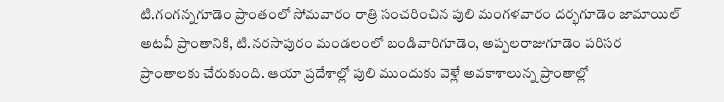టి.గంగన్నగూడెం ప్రాంతంలో సోమవారం రాత్రి సంచరించిన పులి మంగళవారం దర్భగూడెం జామాయిల్ అటవీ ప్రాంతానికి, టి.నరసాపురం మండలంలో బండివారిగూడెం, అప్పలరాజుగూడెం పరిసర ప్రాంతాలకు చేరుకుంది. ఆయా ప్రదేశాల్లో పులి ముందుకు వెళ్లే అవకాశాలున్న ప్రాంతాల్లో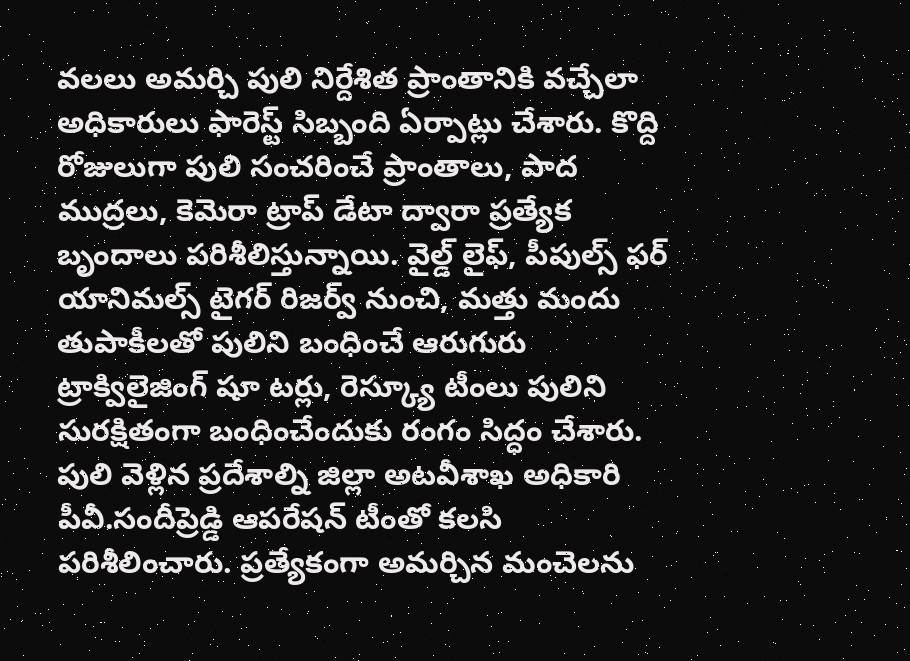వలలు అమర్చి పులి నిర్దేశిత ప్రాంతానికి వచ్చేలా అధికారులు ఫారెస్ట్ సిబ్బంది ఏర్పాట్లు చేశారు. కొద్ది రోజులుగా పులి సంచరించే ప్రాంతాలు, పాద ముద్రలు, కెమెరా ట్రాప్ డేటా ద్వారా ప్రత్యేక బృందాలు పరిశీలిస్తున్నాయి. వైల్డ్ లైఫ్, పీపుల్స్ ఫర్ యానిమల్స్ టైగర్ రిజర్వ్ నుంచి, మత్తు మందు తుపాకీలతో పులిని బంధించే ఆరుగురు ట్రాక్విలైజింగ్ షూ టర్లు, రెస్క్యూ టీంలు పులిని సురక్షితంగా బంధించేందుకు రంగం సిద్ధం చేశారు. పులి వెళ్లిన ప్రదేశాల్ని జిల్లా అటవీశాఖ అధికారి పీవీ.సందీప్రెడ్డి ఆపరేషన్ టీంతో కలసి పరిశీలించారు. ప్రత్యేకంగా అమర్చిన మంచెలను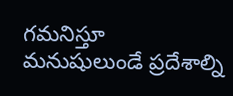గమనిస్తూ మనుషులుండే ప్రదేశాల్ని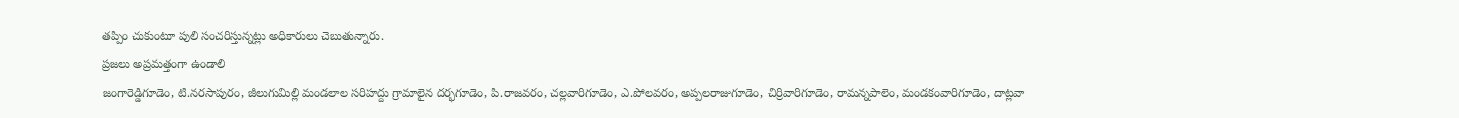తప్పిం చుకుంటూ పులి సంచరిస్తున్నట్లు అధికారులు చెబుతున్నారు.
ప్రజలు అప్రమత్తంగా ఉండాలి
జంగారెడ్డిగూడెం, టి.నరసాపురం, జీలుగుమిల్లి మండలాల సరిహద్దు గ్రామాలైన దర్భగూడెం, పి.రాజవరం, చల్లవారిగూడెం, ఎ.పోలవరం, అప్పలరాజుగూడెం, చిర్రివారిగూడెం, రామన్నపాలెం, మండకంవారిగూడెం, దాట్లవా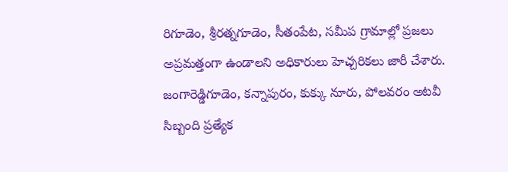రిగూడెం, శ్రీరత్నగూడెం, సీతంపేట, సమీప గ్రామాల్లో ప్రజలు అప్రమత్తంగా ఉండాలని అధికారులు హెచ్చరికలు జారీ చేశారు. జంగారెడ్డిగూడెం, కన్నాపురం, కుక్కు నూరు, పోలవరం అటవీ సిబ్బంది ప్రత్యేక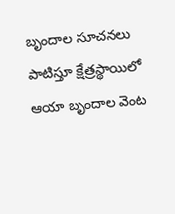బృందాల సూచనలు పాటిస్తూ క్షేత్రస్థాయిలో ఆయా బృందాల వెంట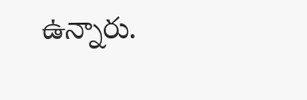ఉన్నారు.